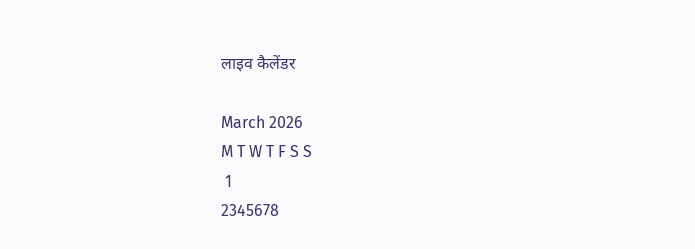लाइव कैलेंडर

March 2026
M T W T F S S
 1
2345678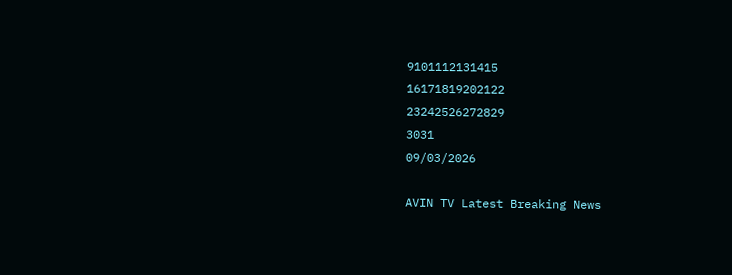9101112131415
16171819202122
23242526272829
3031
09/03/2026

AVIN TV Latest Breaking News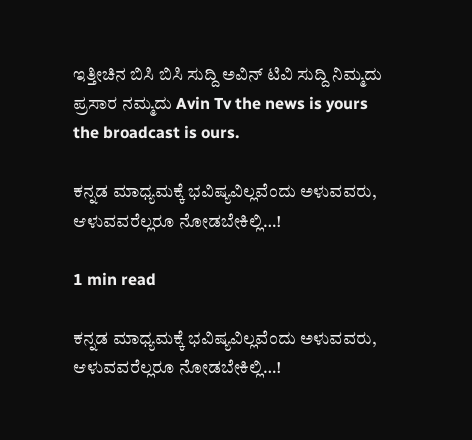ಇತ್ತೀಚಿನ ಬಿಸಿ ಬಿಸಿ ಸುದ್ದಿ ಅವಿನ್ ಟಿವಿ ಸುದ್ದಿ ನಿಮ್ಮದು ಪ್ರಸಾರ ನಮ್ಮದು Avin Tv the news is yours the broadcast is ours.

ಕನ್ನಡ ಮಾಧ್ಯಮಕ್ಕೆ ಭವಿಷ್ಯವಿಲ್ಲವೆಂದು ಅಳುವವರು, ಆಳುವವರೆಲ್ಲರೂ ನೋಡಬೇಕಿಲ್ಲಿ…!

1 min read

ಕನ್ನಡ ಮಾಧ್ಯಮಕ್ಕೆ ಭವಿಷ್ಯವಿಲ್ಲವೆಂದು ಅಳುವವರು, ಆಳುವವರೆಲ್ಲರೂ ನೋಡಬೇಕಿಲ್ಲಿ…!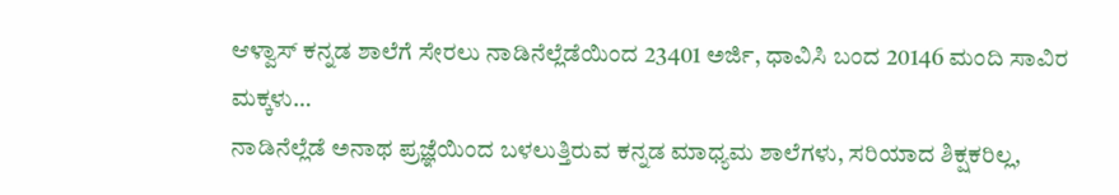ಆಳ್ವಾಸ್ ಕನ್ನಡ ಶಾಲೆಗೆ ಸೇರಲು ನಾಡಿನೆಲ್ಲೆಡೆಯಿಂದ 23401 ಅರ್ಜಿ, ಧಾವಿಸಿ ಬಂದ 20146 ಮಂದಿ ಸಾವಿರ ಮಕ್ಕಳು…
ನಾಡಿನೆಲ್ಲೆಡೆ ಅನಾಥ ಪ್ರಜ್ಞೆಯಿಂದ ಬಳಲುತ್ತಿರುವ ಕನ್ನಡ ಮಾಧ್ಯಮ ಶಾಲೆಗಳು, ಸರಿಯಾದ ಶಿಕ್ಷಕರಿಲ್ಲ,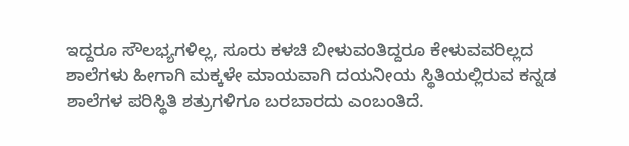ಇದ್ದರೂ ಸೌಲಭ್ಯಗಳಿಲ್ಲ, ಸೂರು ಕಳಚಿ ಬೀಳುವಂತಿದ್ದರೂ ಕೇಳುವವರಿಲ್ಲದ ಶಾಲೆಗಳು ಹೀಗಾಗಿ ಮಕ್ಕಳೇ ಮಾಯವಾಗಿ ದಯನೀಯ ಸ್ಥಿತಿಯಲ್ಲಿರುವ ಕನ್ನಡ ಶಾಲೆಗಳ ಪರಿಸ್ಥಿತಿ ಶತ್ರುಗಳಿಗೂ ಬರಬಾರದು ಎಂಬಂತಿದೆ.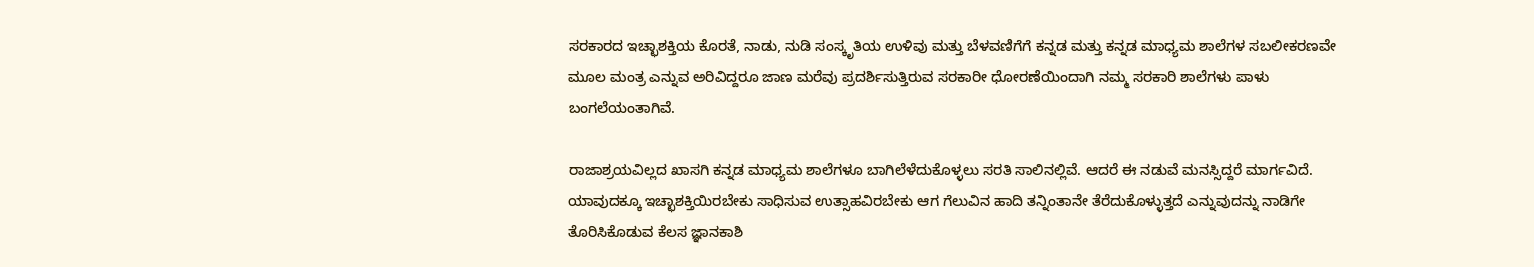ಸರಕಾರದ ಇಚ್ಛಾಶಕ್ತಿಯ ಕೊರತೆ, ನಾಡು, ನುಡಿ ಸಂಸ್ಕೃತಿಯ ಉಳಿವು ಮತ್ತು ಬೆಳವಣಿಗೆಗೆ ಕನ್ನಡ ಮತ್ತು ಕನ್ನಡ ಮಾಧ್ಯಮ ಶಾಲೆಗಳ ಸಬಲೀಕರಣವೇ ಮೂಲ ಮಂತ್ರ ಎನ್ನುವ ಅರಿವಿದ್ದರೂ ಜಾಣ ಮರೆವು ಪ್ರದರ್ಶಿಸುತ್ತಿರುವ ಸರಕಾರೀ ಧೋರಣೆಯಿಂದಾಗಿ ನಮ್ಮ ಸರಕಾರಿ ಶಾಲೆಗಳು ಪಾಳು ಬಂಗಲೆಯಂತಾಗಿವೆ.

ರಾಜಾಶ್ರಯವಿಲ್ಲದ ಖಾಸಗಿ ಕನ್ನಡ ಮಾಧ್ಯಮ ಶಾಲೆಗಳೂ ಬಾಗಿಲೆಳೆದುಕೊಳ್ಳಲು ಸರತಿ ಸಾಲಿನಲ್ಲಿವೆ. ಆದರೆ ಈ ನಡುವೆ ಮನಸ್ಸಿದ್ದರೆ ಮಾರ್ಗವಿದೆ. ಯಾವುದಕ್ಕೂ ಇಚ್ಛಾಶಕ್ತಿಯಿರಬೇಕು ಸಾಧಿಸುವ ಉತ್ಸಾಹವಿರಬೇಕು ಆಗ ಗೆಲುವಿನ ಹಾದಿ ತನ್ನಿಂತಾನೇ ತೆರೆದುಕೊಳ್ಳುತ್ತದೆ ಎನ್ನುವುದನ್ನು ನಾಡಿಗೇ ತೊರಿಸಿಕೊಡುವ ಕೆಲಸ ಜ್ಞಾನಕಾಶಿ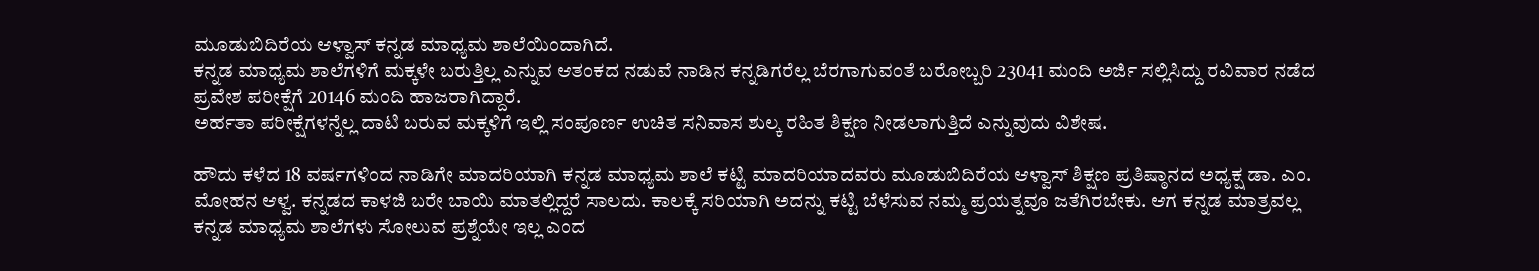ಮೂಡುಬಿದಿರೆಯ ಆಳ್ವಾಸ್ ಕನ್ನಡ ಮಾಧ್ಯಮ ಶಾಲೆಯಿಂದಾಗಿದೆ.
ಕನ್ನಡ ಮಾಧ್ಯಮ ಶಾಲೆಗಳಿಗೆ ಮಕ್ಕಳೇ ಬರುತ್ತಿಲ್ಲ ಎನ್ನುವ ಆತಂಕದ ನಡುವೆ ನಾಡಿನ ಕನ್ನಡಿಗರೆಲ್ಲ ಬೆರಗಾಗುವಂತೆ ಬರೋಬ್ಬರಿ 23041 ಮಂದಿ ಅರ್ಜಿ ಸಲ್ಲಿಸಿದ್ದು ರವಿವಾರ ನಡೆದ ಪ್ರವೇಶ ಪರೀಕ್ಷೆಗೆ 20146 ಮಂದಿ ಹಾಜರಾಗಿದ್ದಾರೆ.
ಅರ್ಹತಾ ಪರೀಕ್ಷೆಗಳನ್ನೆಲ್ಲ ದಾಟಿ ಬರುವ ಮಕ್ಕಳಿಗೆ ಇಲ್ಲಿ ಸಂಪೂರ್ಣ ಉಚಿತ ಸನಿವಾಸ ಶುಲ್ಕ ರಹಿತ ಶಿಕ್ಷಣ ನೀಡಲಾಗುತ್ತಿದೆ ಎನ್ನುವುದು ವಿಶೇಷ.

ಹೌದು ಕಳೆದ 18 ವರ್ಷಗಳಿಂದ ನಾಡಿಗೇ ಮಾದರಿಯಾಗಿ ಕನ್ನಡ ಮಾಧ್ಯಮ ಶಾಲೆ ಕಟ್ಟಿ ಮಾದರಿಯಾದವರು ಮೂಡುಬಿದಿರೆಯ ಆಳ್ವಾಸ್ ಶಿಕ್ಷಣ ಪ್ರತಿಷ್ಠಾನದ ಅಧ್ಯಕ್ಷ ಡಾ. ಎಂ. ಮೋಹನ ಆಳ್ವ. ಕನ್ನಡದ ಕಾಳಜಿ ಬರೇ ಬಾಯಿ ಮಾತಲ್ಲಿದ್ದರೆ ಸಾಲದು. ಕಾಲಕ್ಕೆ ಸರಿಯಾಗಿ ಅದನ್ನು ಕಟ್ಟಿ ಬೆಳೆಸುವ ನಮ್ಮ ಪ್ರಯತ್ನವೂ ಜತೆಗಿರಬೇಕು. ಆಗ ಕನ್ನಡ ಮಾತ್ರವಲ್ಲ ಕನ್ನಡ ಮಾಧ್ಯಮ ಶಾಲೆಗಳು ಸೋಲುವ ಪ್ರಶ್ನೆಯೇ ಇಲ್ಲ ಎಂದ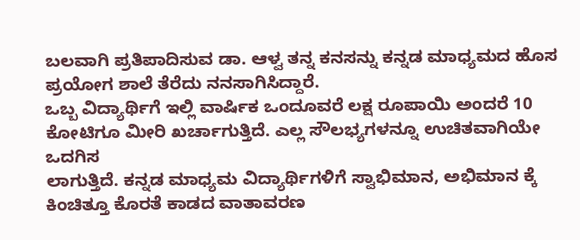ಬಲವಾಗಿ ಪ್ರತಿಪಾದಿಸುವ ಡಾ. ಆಳ್ವ ತನ್ನ ಕನಸನ್ನು ಕನ್ನಡ ಮಾಧ್ಯಮದ ಹೊಸ ಪ್ರಯೋಗ ಶಾಲೆ ತೆರೆದು ನನಸಾಗಿಸಿದ್ದಾರೆ.
ಒಬ್ಬ ವಿದ್ಯಾರ್ಥಿಗೆ ಇಲ್ಲಿ ವಾರ್ಷಿಕ ಒಂದೂವರೆ ಲಕ್ಷ ರೂಪಾಯಿ ಅಂದರೆ 10 ಕೋಟಿಗೂ ಮೀರಿ ಖರ್ಚಾಗುತ್ತಿದೆ. ಎಲ್ಲ ಸೌಲಭ್ಯಗಳನ್ನೂ ಉಚಿತವಾಗಿಯೇ ಒದಗಿಸ
ಲಾಗುತ್ತಿದೆ. ಕನ್ನಡ ಮಾಧ್ಯಮ ವಿದ್ಯಾರ್ಥಿಗಳಿಗೆ ಸ್ವಾಭಿಮಾನ, ಅಭಿಮಾನ ಕ್ಕೆ ಕಿಂಚಿತ್ತೂ ಕೊರತೆ ಕಾಡದ ವಾತಾವರಣ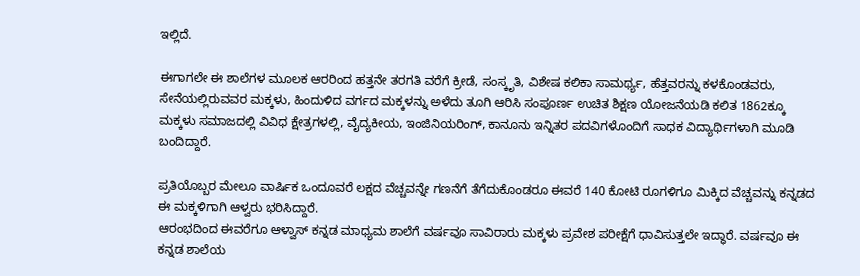ಇಲ್ಲಿದೆ.

ಈಗಾಗಲೇ ಈ ಶಾಲೆಗಳ ಮೂಲಕ ಆರರಿಂದ ಹತ್ತನೇ ತರಗತಿ ವರೆಗೆ ಕ್ರೀಡೆ, ಸಂಸ್ಕೃತಿ, ವಿಶೇಷ ಕಲಿಕಾ ಸಾಮರ್ಥ್ಯ, ಹೆತ್ತವರನ್ನು ಕಳಕೊಂಡವರು, ಸೇನೆಯಲ್ಲಿರುವವರ ಮಕ್ಕಳು, ಹಿಂದುಳಿದ ವರ್ಗದ ಮಕ್ಕಳನ್ನು ಅಳೆದು ತೂಗಿ ಆರಿಸಿ ಸಂಪೂರ್ಣ ಉಚಿತ ಶಿಕ್ಷಣ ಯೋಜನೆಯಡಿ ಕಲಿತ 1862ಕ್ಕೂ ಮಕ್ಕಳು ಸಮಾಜದಲ್ಲಿ ವಿವಿಧ ಕ್ಷೇತ್ರಗಳಲ್ಲಿ, ವೈದ್ಯಕೀಯ, ಇಂಜಿನಿಯರಿಂಗ್, ಕಾನೂನು ಇನ್ನಿತರ ಪದವಿಗಳೊಂದಿಗೆ ಸಾಧಕ ವಿದ್ಯಾರ್ಥಿಗಳಾಗಿ ಮೂಡಿ ಬಂದಿದ್ದಾರೆ.

ಪ್ರತಿಯೊಬ್ಬರ ಮೇಲೂ ವಾರ್ಷಿಕ ಒಂದೂವರೆ ಲಕ್ಷದ ವೆಚ್ಚವನ್ನೇ ಗಣನೆಗೆ ತೆಗೆದುಕೊಂಡರೂ ಈವರೆ 140 ಕೋಟಿ ರೂಗಳಿಗೂ ಮಿಕ್ಕಿದ ವೆಚ್ಚವನ್ನು ಕನ್ನಡದ ಈ ಮಕ್ಕಳಿಗಾಗಿ ಆಳ್ವರು ಭರಿಸಿದ್ದಾರೆ.
ಆರಂಭದಿಂದ ಈವರೆಗೂ ಆಳ್ವಾಸ್ ಕನ್ನಡ ಮಾಧ್ಯಮ ಶಾಲೆಗೆ ವರ್ಷವೂ ಸಾವಿರಾರು ಮಕ್ಕಳು ಪ್ರವೇಶ ಪರೀಕ್ಷೆಗೆ ಧಾವಿಸುತ್ತಲೇ ಇದ್ಧಾರೆ. ವರ್ಷವೂ ಈ ಕನ್ನಡ ಶಾಲೆಯ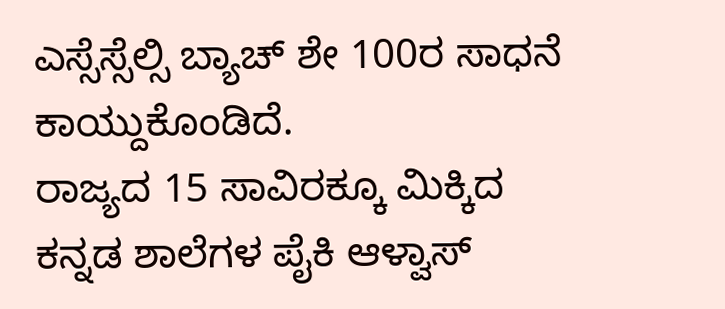ಎಸ್ಸೆಸ್ಸೆಲ್ಸಿ ಬ್ಯಾಚ್ ಶೇ 100ರ ಸಾಧನೆ ಕಾಯ್ದುಕೊಂಡಿದೆ.
ರಾಜ್ಯದ 15 ಸಾವಿರಕ್ಕೂ ಮಿಕ್ಕಿದ ಕನ್ನಡ ಶಾಲೆಗಳ ಪೈಕಿ ಆಳ್ವಾಸ್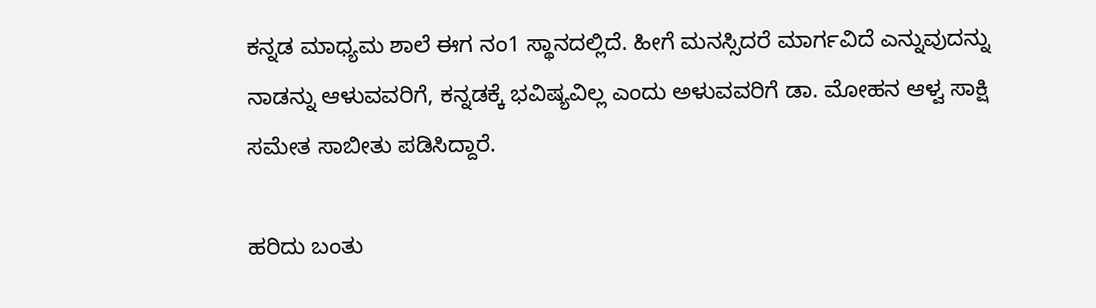ಕನ್ನಡ ಮಾಧ್ಯಮ ಶಾಲೆ ಈಗ ನಂ1 ಸ್ಥಾನದಲ್ಲಿದೆ. ಹೀಗೆ ಮನಸ್ಸಿದರೆ ಮಾರ್ಗವಿದೆ ಎನ್ನುವುದನ್ನು ನಾಡನ್ನು ಆಳುವವರಿಗೆ, ಕನ್ನಡಕ್ಕೆ ಭವಿಷ್ಯವಿಲ್ಲ ಎಂದು ಅಳುವವರಿಗೆ ಡಾ. ಮೋಹನ ಆಳ್ವ ಸಾಕ್ಷಿ ಸಮೇತ ಸಾಬೀತು ಪಡಿಸಿದ್ದಾರೆ.

ಹರಿದು ಬಂತು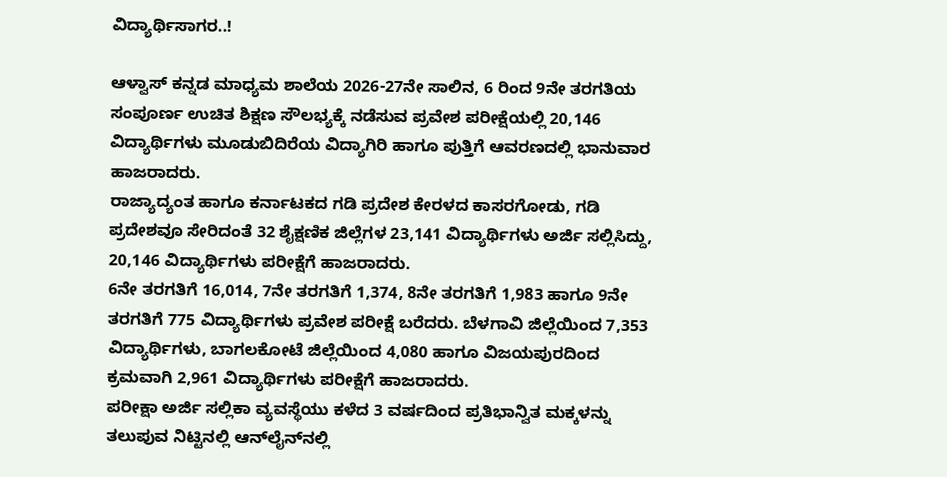ವಿದ್ಯಾರ್ಥಿಸಾಗರ..!

ಆಳ್ವಾಸ್ ಕನ್ನಡ ಮಾಧ್ಯಮ ಶಾಲೆಯ 2026-27ನೇ ಸಾಲಿನ, 6 ರಿಂದ 9ನೇ ತರಗತಿಯ ಸಂಪೂರ್ಣ ಉಚಿತ ಶಿಕ್ಷಣ ಸೌಲಭ್ಯಕ್ಕೆ ನಡೆಸುವ ಪ್ರವೇಶ ಪರೀಕ್ಷೆಯಲ್ಲಿ 20,146 ವಿದ್ಯಾರ್ಥಿಗಳು ಮೂಡುಬಿದಿರೆಯ ವಿದ್ಯಾಗಿರಿ ಹಾಗೂ ಪುತ್ತಿಗೆ ಆವರಣದಲ್ಲಿ ಭಾನುವಾರ ಹಾಜರಾದರು.
ರಾಜ್ಯಾದ್ಯಂತ ಹಾಗೂ ಕರ್ನಾಟಕದ ಗಡಿ ಪ್ರದೇಶ ಕೇರಳದ ಕಾಸರಗೋಡು, ಗಡಿ ಪ್ರದೇಶವೂ ಸೇರಿದಂತೆ 32 ಶೈಕ್ಷಣಿಕ ಜಿಲ್ಲೆಗಳ 23,141 ವಿದ್ಯಾರ್ಥಿಗಳು ಅರ್ಜಿ ಸಲ್ಲಿಸಿದ್ದು, 20,146 ವಿದ್ಯಾರ್ಥಿಗಳು ಪರೀಕ್ಷೆಗೆ ಹಾಜರಾದರು.
6ನೇ ತರಗತಿಗೆ 16,014, 7ನೇ ತರಗತಿಗೆ 1,374, 8ನೇ ತರಗತಿಗೆ 1,983 ಹಾಗೂ 9ನೇ ತರಗತಿಗೆ 775 ವಿದ್ಯಾರ್ಥಿಗಳು ಪ್ರವೇಶ ಪರೀಕ್ಷೆ ಬರೆದರು. ಬೆಳಗಾವಿ ಜಿಲ್ಲೆಯಿಂದ 7,353 ವಿದ್ಯಾರ್ಥಿಗಳು, ಬಾಗಲಕೋಟೆ ಜಿಲ್ಲೆಯಿಂದ 4,080 ಹಾಗೂ ವಿಜಯಪುರದಿಂದ ಕ್ರಮವಾಗಿ 2,961 ವಿದ್ಯಾರ್ಥಿಗಳು ಪರೀಕ್ಷೆಗೆ ಹಾಜರಾದರು.
ಪರೀಕ್ಷಾ ಅರ್ಜಿ ಸಲ್ಲಿಕಾ ವ್ಯವಸ್ಥೆಯು ಕಳೆದ 3 ವರ್ಷದಿಂದ ಪ್ರತಿಭಾನ್ವಿತ ಮಕ್ಕಳನ್ನು ತಲುಪುವ ನಿಟ್ಟಿನಲ್ಲಿ ಆನ್‌ಲೈನ್‌ನಲ್ಲಿ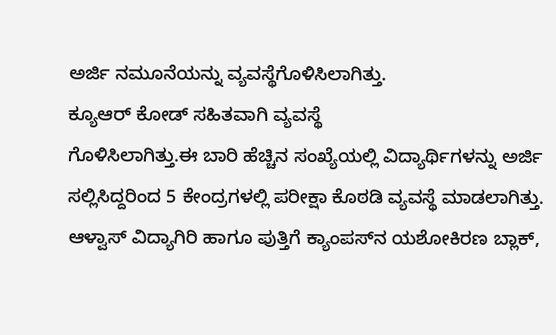ಅರ್ಜಿ ನಮೂನೆಯನ್ನು ವ್ಯವಸ್ಥೆಗೊಳಿಸಿಲಾಗಿತ್ತು.
ಕ್ಯೂಆರ್ ಕೋಡ್ ಸಹಿತವಾಗಿ ವ್ಯವಸ್ಥೆ
ಗೊಳಿಸಿಲಾಗಿತ್ತು.ಈ ಬಾರಿ ಹೆಚ್ಚಿನ ಸಂಖ್ಯೆಯಲ್ಲಿ ವಿದ್ಯಾರ್ಥಿಗಳನ್ನು ಅರ್ಜಿ ಸಲ್ಲಿಸಿದ್ದರಿಂದ 5 ಕೇಂದ್ರಗಳಲ್ಲಿ ಪರೀಕ್ಷಾ ಕೊಠಡಿ ವ್ಯವಸ್ಥೆ ಮಾಡಲಾಗಿತ್ತು.
ಆಳ್ವಾಸ್ ವಿದ್ಯಾಗಿರಿ ಹಾಗೂ ಪುತ್ತಿಗೆ ಕ್ಯಾಂಪಸ್‌ನ ಯಶೋಕಿರಣ ಬ್ಲಾಕ್,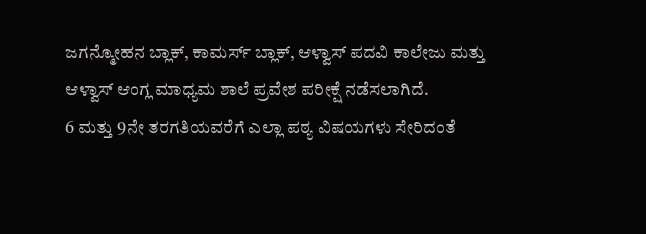ಜಗನ್ಮೋಹನ ಬ್ಲಾಕ್, ಕಾಮರ್ಸ್ ಬ್ಲಾಕ್, ಆಳ್ವಾಸ್ ಪದವಿ ಕಾಲೇಜು ಮತ್ತು ಆಳ್ವಾಸ್ ಆಂಗ್ಲ ಮಾಧ್ಯಮ ಶಾಲೆ ಪ್ರವೇಶ ಪರೀಕ್ಷೆ ನಡೆಸಲಾಗಿದೆ.
6 ಮತ್ತು 9ನೇ ತರಗತಿಯವರೆಗೆ ಎಲ್ಲಾ ಪಠ್ಯ ವಿಷಯಗಳು ಸೇರಿದಂತೆ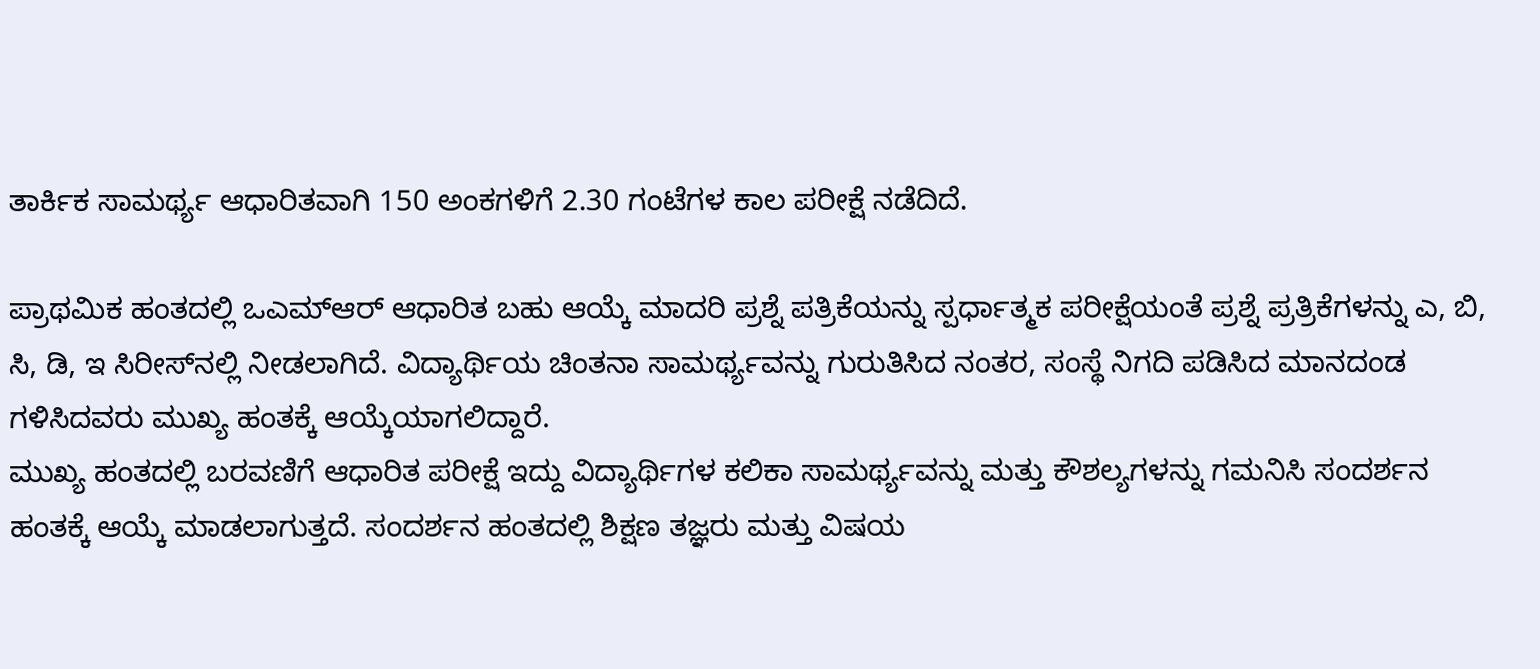ತಾರ್ಕಿಕ ಸಾಮರ್ಥ್ಯ ಆಧಾರಿತವಾಗಿ 150 ಅಂಕಗಳಿಗೆ 2.30 ಗಂಟೆಗಳ ಕಾಲ ಪರೀಕ್ಷೆ ನಡೆದಿದೆ.

ಪ್ರಾಥಮಿಕ ಹಂತದಲ್ಲಿ ಒಎಮ್‌ಆರ್ ಆಧಾರಿತ ಬಹು ಆಯ್ಕೆ ಮಾದರಿ ಪ್ರಶ್ನೆ ಪತ್ರಿಕೆಯನ್ನು ಸ್ಪರ್ಧಾತ್ಮಕ ಪರೀಕ್ಷೆಯಂತೆ ಪ್ರಶ್ನೆ ಪ್ರತ್ರಿಕೆಗಳನ್ನು ಎ, ಬಿ, ಸಿ, ಡಿ, ಇ ಸಿರೀಸ್‌ನಲ್ಲಿ ನೀಡಲಾಗಿದೆ. ವಿದ್ಯಾರ್ಥಿಯ ಚಿಂತನಾ ಸಾಮರ್ಥ್ಯವನ್ನು ಗುರುತಿಸಿದ ನಂತರ, ಸಂಸ್ಥೆ ನಿಗದಿ ಪಡಿಸಿದ ಮಾನದಂಡ ಗಳಿಸಿದವರು ಮುಖ್ಯ ಹಂತಕ್ಕೆ ಆಯ್ಕೆಯಾಗಲಿದ್ದಾರೆ.
ಮುಖ್ಯ ಹಂತದಲ್ಲಿ ಬರವಣಿಗೆ ಆಧಾರಿತ ಪರೀಕ್ಷೆ ಇದ್ದು ವಿದ್ಯಾರ್ಥಿಗಳ ಕಲಿಕಾ ಸಾಮರ್ಥ್ಯವನ್ನು ಮತ್ತು ಕೌಶಲ್ಯಗಳನ್ನು ಗಮನಿಸಿ ಸಂದರ್ಶನ ಹಂತಕ್ಕೆ ಆಯ್ಕೆ ಮಾಡಲಾಗುತ್ತದೆ. ಸಂದರ್ಶನ ಹಂತದಲ್ಲಿ ಶಿಕ್ಷಣ ತಜ್ಞರು ಮತ್ತು ವಿಷಯ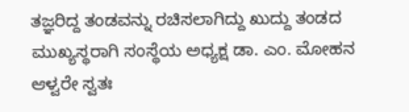ತಜ್ಞರಿದ್ದ ತಂಡವನ್ನು ರಚಿಸಲಾಗಿದ್ದು ಖುದ್ದು ತಂಡದ ಮುಖ್ಯಸ್ಥರಾಗಿ ಸಂಸ್ಥೆಯ ಅಧ್ಯಕ್ಷ ಡಾ. ಎಂ. ಮೋಹನ ಆಳ್ವರೇ ಸ್ವತಃ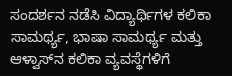ಸಂದರ್ಶನ ನಡೆಸಿ ವಿದ್ಯಾರ್ಥಿಗಳ ಕಲಿಕಾ ಸಾಮರ್ಥ್ಯ, ಭಾಷಾ ಸಾಮರ್ಥ್ಯ ಮತ್ತು ಆಳ್ವಾಸ್‌ನ ಕಲಿಕಾ ವ್ಯವಸ್ಥೆಗಳಿಗೆ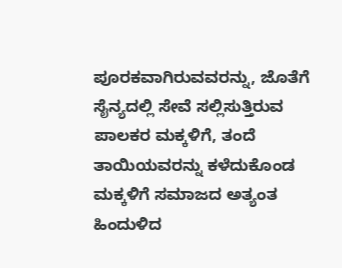ಪೂರಕವಾಗಿರುವವರನ್ನು, ಜೊತೆಗೆ ಸೈನ್ಯದಲ್ಲಿ ಸೇವೆ ಸಲ್ಲಿಸುತ್ತಿರುವ ಪಾಲಕರ ಮಕ್ಕಳಿಗೆ, ತಂದೆ ತಾಯಿಯವರನ್ನು ಕಳೆದುಕೊಂಡ ಮಕ್ಕಳಿಗೆ ಸಮಾಜದ ಅತ್ಯಂತ ಹಿಂದುಳಿದ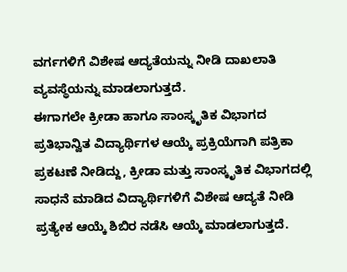ವರ್ಗಗಳಿಗೆ ವಿಶೇಷ ಆದ್ಯತೆಯನ್ನು ನೀಡಿ ದಾಖಲಾತಿ ವ್ಯವಸ್ಥೆಯನ್ನು ಮಾಡಲಾಗುತ್ತದೆ.
ಈಗಾಗಲೇ ಕ್ರೀಡಾ ಹಾಗೂ ಸಾಂಸ್ಕೃತಿಕ ವಿಭಾಗದ ಪ್ರತಿಭಾನ್ವಿತ ವಿದ್ಯಾರ್ಥಿಗಳ ಆಯ್ಕೆ ಪ್ರಕ್ರಿಯೆಗಾಗಿ ಪತ್ರಿಕಾ ಪ್ರಕಟಣೆ ನೀಡಿದ್ದು, ಕ್ರೀಡಾ ಮತ್ತು ಸಾಂಸ್ಕೃತಿಕ ವಿಭಾಗದಲ್ಲಿ ಸಾಧನೆ ಮಾಡಿದ ವಿದ್ಯಾರ್ಥಿಗಳಿಗೆ ವಿಶೇಷ ಆದ್ಯತೆ ನೀಡಿ ಪ್ರತ್ಯೇಕ ಆಯ್ಕೆ ಶಿಬಿರ ನಡೆಸಿ ಆಯ್ಕೆ ಮಾಡಲಾಗುತ್ತದೆ.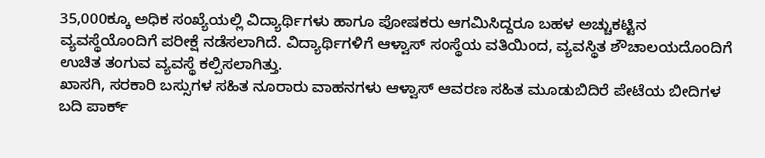35,000ಕ್ಕೂ ಅಧಿಕ ಸಂಖ್ಯೆಯಲ್ಲಿ ವಿದ್ಯಾರ್ಥಿಗಳು ಹಾಗೂ ಪೋಷಕರು ಆಗಮಿಸಿದ್ದರೂ ಬಹಳ ಅಚ್ಚುಕಟ್ಟಿನ ವ್ಯವಸ್ಥೆಯೊಂದಿಗೆ ಪರೀಕ್ಷೆ ನಡೆಸಲಾಗಿದೆ. ವಿದ್ಯಾರ್ಥಿಗಳಿಗೆ ಆಳ್ವಾಸ್ ಸಂಸ್ಥೆಯ ವತಿಯಿಂದ, ವ್ಯವಸ್ಥಿತ ಶೌಚಾಲಯದೊಂದಿಗೆ ಉಚಿತ ತಂಗುವ ವ್ಯವಸ್ಥೆ ಕಲ್ಪಿಸಲಾಗಿತ್ತು.
ಖಾಸಗಿ, ಸರಕಾರಿ ಬಸ್ಸುಗಳ ಸಹಿತ ನೂರಾರು ವಾಹನಗಳು ಆಳ್ವಾಸ್ ಆವರಣ ಸಹಿತ ಮೂಡುಬಿದಿರೆ ಪೇಟೆಯ ಬೀದಿಗಳ ಬದಿ ಪಾರ್ಕ್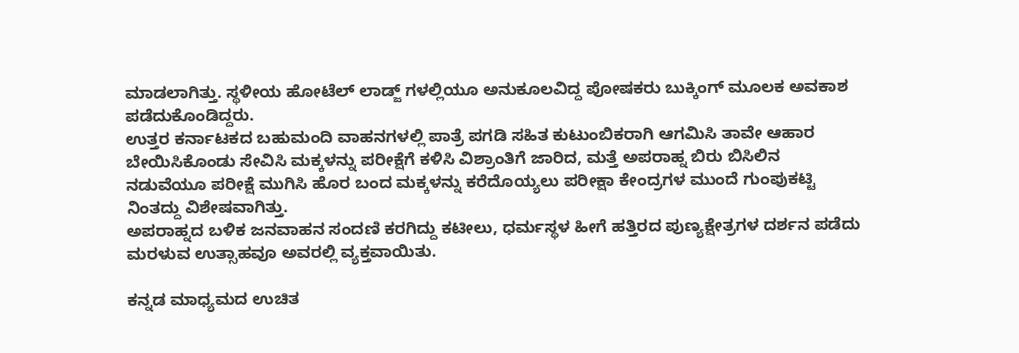ಮಾಡಲಾಗಿತ್ತು. ಸ್ಥಳೀಯ ಹೋಟೆಲ್ ಲಾಡ್ಜ್ ಗಳಲ್ಲಿಯೂ ಅನುಕೂಲವಿದ್ದ ಪೋಷಕರು ಬುಕ್ಕಿಂಗ್ ಮೂಲಕ ಅವಕಾಶ ಪಡೆದುಕೊಂಡಿದ್ದರು.
ಉತ್ತರ ಕರ್ನಾಟಕದ ಬಹುಮಂದಿ ವಾಹನಗಳಲ್ಲಿ ಪಾತ್ರೆ ಪಗಡಿ ಸಹಿತ ಕುಟುಂಬಿಕರಾಗಿ ಆಗಮಿಸಿ ತಾವೇ ಆಹಾರ ಬೇಯಿಸಿಕೊಂಡು ಸೇವಿಸಿ ಮಕ್ಕಳನ್ನು ಪರೀಕ್ಷೆಗೆ ಕಳಿಸಿ ವಿಶ್ರಾಂತಿಗೆ ಜಾರಿದ, ಮತ್ತೆ ಅಪರಾಹ್ನ ಬಿರು ಬಿಸಿಲಿನ ನಡುವೆಯೂ ಪರೀಕ್ಷೆ ಮುಗಿಸಿ ಹೊರ ಬಂದ ಮಕ್ಕಳನ್ನು ಕರೆದೊಯ್ಯಲು ಪರೀಕ್ಷಾ ಕೇಂದ್ರಗಳ ಮುಂದೆ ಗುಂಪುಕಟ್ಟಿ ನಿಂತದ್ದು ವಿಶೇಷವಾಗಿತ್ತು.
ಅಪರಾಹ್ನದ ಬಳಿಕ ಜನವಾಹನ ಸಂದಣಿ ಕರಗಿದ್ದು ಕಟೀಲು, ಧರ್ಮಸ್ಥಳ ಹೀಗೆ ಹತ್ತಿರದ ಪುಣ್ಯಕ್ಷೇತ್ರಗಳ ದರ್ಶನ ಪಡೆದು ಮರಳುವ ಉತ್ಸಾಹವೂ ಅವರಲ್ಲಿ ವ್ಯಕ್ತವಾಯಿತು.

ಕನ್ನಡ ಮಾಧ್ಯಮದ ಉಚಿತ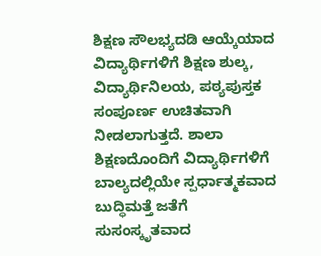ಶಿಕ್ಷಣ ಸೌಲಭ್ಯದಡಿ ಆಯ್ಕೆಯಾದ ವಿದ್ಯಾರ್ಥಿಗಳಿಗೆ ಶಿಕ್ಷಣ ಶುಲ್ಕ, ವಿದ್ಯಾರ್ಥಿನಿಲಯ, ಪಠ್ಯಪುಸ್ತಕ ಸಂಪೂರ್ಣ ಉಚಿತವಾಗಿ ನೀಡಲಾಗುತ್ತದೆ. ಶಾಲಾ ಶಿಕ್ಷಣದೊಂದಿಗೆ ವಿದ್ಯಾರ್ಥಿಗಳಿಗೆ ಬಾಲ್ಯದಲ್ಲಿಯೇ ಸ್ಪರ್ಧಾತ್ಮಕವಾದ ಬುದ್ಧಿಮತ್ತೆ ಜತೆಗೆ ಸುಸಂಸ್ಕೃತವಾದ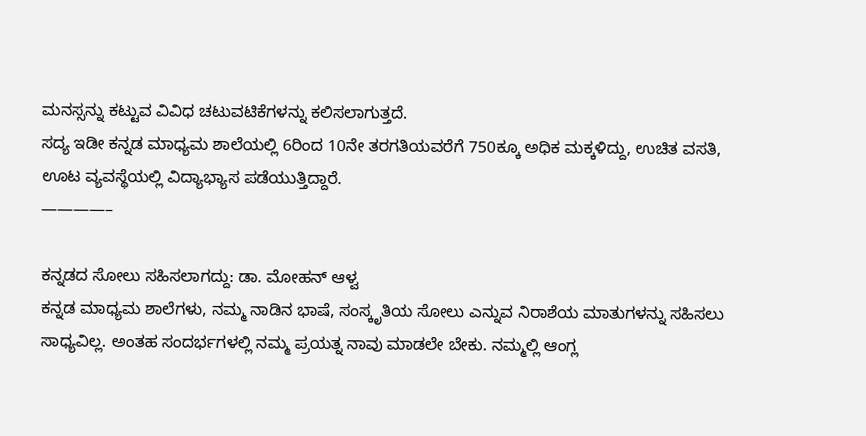ಮನಸ್ಸನ್ನು ಕಟ್ಟುವ ವಿವಿಧ ಚಟುವಟಿಕೆಗಳನ್ನು ಕಲಿಸಲಾಗುತ್ತದೆ.
ಸದ್ಯ ಇಡೀ ಕನ್ನಡ ಮಾಧ್ಯಮ ಶಾಲೆಯಲ್ಲಿ 6ರಿಂದ 10ನೇ ತರಗತಿಯವರೆಗೆ 750ಕ್ಕೂ ಅಧಿಕ ಮಕ್ಕಳಿದ್ದು, ಉಚಿತ ವಸತಿ, ಊಟ ವ್ಯವಸ್ಥೆಯಲ್ಲಿ ವಿದ್ಯಾಭ್ಯಾಸ ಪಡೆಯುತ್ತಿದ್ದಾರೆ.
————–

ಕನ್ನಡದ ಸೋಲು ಸಹಿಸಲಾಗದ್ದು: ಡಾ. ಮೋಹನ್ ಆಳ್ವ
ಕನ್ನಡ ಮಾಧ್ಯಮ ಶಾಲೆಗಳು, ನಮ್ಮ ನಾಡಿನ ಭಾಷೆ, ಸಂಸ್ಕೃತಿಯ ಸೋಲು ಎನ್ನುವ ನಿರಾಶೆಯ ಮಾತುಗಳನ್ನು ಸಹಿಸಲು ಸಾಧ್ಯವಿಲ್ಲ. ಅಂತಹ ಸಂದರ್ಭಗಳಲ್ಲಿ ನಮ್ಮ ಪ್ರಯತ್ನ ನಾವು ಮಾಡಲೇ ಬೇಕು. ನಮ್ಮಲ್ಲಿ ಆಂಗ್ಲ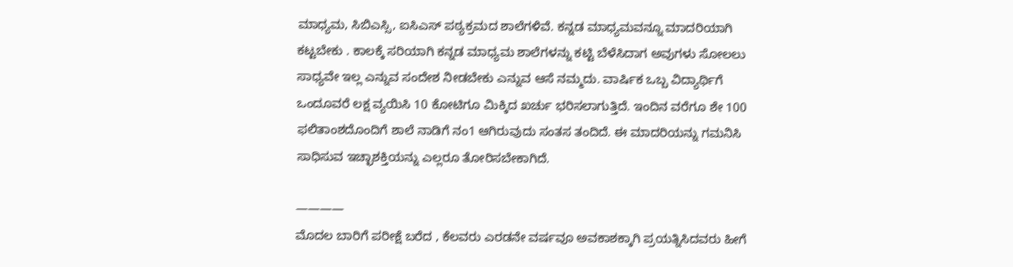ಮಾಧ್ಯಮ, ಸಿಬಿಎಸ್ಸಿ, ಐಸಿಎಸ್ ಪಠ್ಯಕ್ರಮದ ಶಾಲೆಗಳಿವೆ. ಕನ್ನಡ ಮಾಧ್ಯಮವನ್ನೂ ಮಾದರಿಯಾಗಿ ಕಟ್ಟಬೇಕು . ಕಾಲಕ್ಕೆ ಸರಿಯಾಗಿ ಕನ್ನಡ ಮಾಧ್ಯಮ ಶಾಲೆಗಳನ್ನು ಕಟ್ಟಿ ಬೆಳೆಸಿದಾಗ ಅವುಗಳು ಸೋಲಲು ಸಾಧ್ಯವೇ ಇಲ್ಲ ಎನ್ನುವ ಸಂದೇಶ ನೀಡಬೇಕು ಎನ್ನುವ ಆಸೆ ನಮ್ಮದು. ವಾರ್ಷಿಕ ಒಬ್ಬ ವಿದ್ಯಾರ್ಥಿಗೆ ಒಂದೂವರೆ ಲಕ್ಷ ವ್ಯಯಿಸಿ 10 ಕೋಟಿಗೂ ಮಿಕ್ಕಿದ ಖರ್ಚು ಭರಿಸಲಾಗುತ್ತಿದೆ. ಇಂದಿನ ವರೆಗೂ ಶೇ 100 ಫಲಿತಾಂಶದೊಂದಿಗೆ ಶಾಲೆ ನಾಡಿಗೆ ನಂ1 ಆಗಿರುವುದು ಸಂತಸ ತಂದಿದೆ. ಈ ಮಾದರಿಯನ್ನು ಗಮನಿಸಿ ಸಾಧಿಸುವ ಇಚ್ಛಾಶಕ್ತಿಯನ್ನು ಎಲ್ಲರೂ ತೋರಿಸಬೇಕಾಗಿದೆ.

————
ಮೊದಲ ಬಾರಿಗೆ ಪರೀಕ್ಷೆ ಬರೆದ , ಕೆಲವರು ಎರಡನೇ ವರ್ಷವೂ ಅವಕಾಶಕ್ಕಾಗಿ ಪ್ರಯತ್ನಿಸಿದವರು ಹೀಗೆ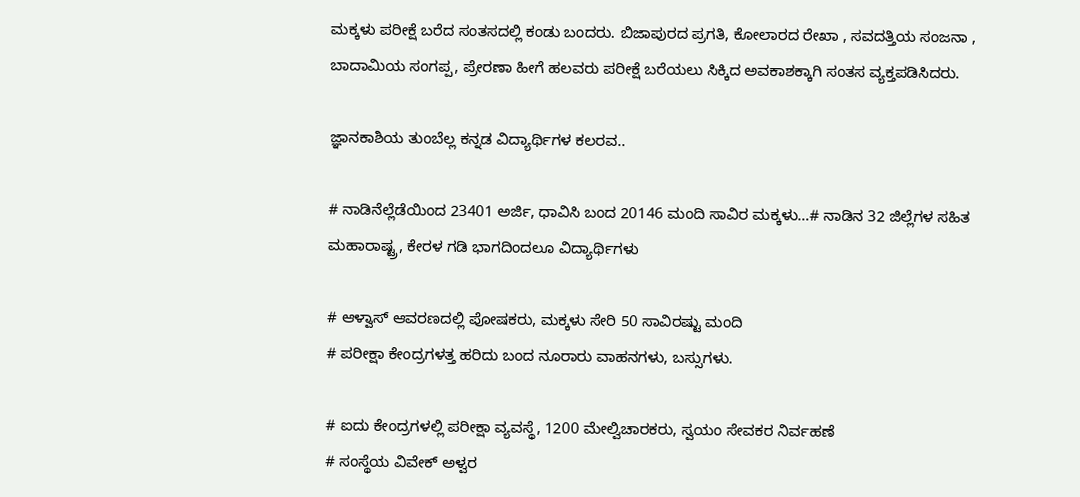ಮಕ್ಕಳು ಪರೀಕ್ಷೆ ಬರೆದ ಸಂತಸದಲ್ಲಿ ಕಂಡು ಬಂದರು. ಬಿಜಾಪುರದ ಪ್ರಗತಿ, ಕೋಲಾರದ ರೇಖಾ , ಸವದತ್ತಿಯ ಸಂಜನಾ , ಬಾದಾಮಿಯ ಸಂಗಪ್ಪ, ಪ್ರೇರಣಾ ಹೀಗೆ ಹಲವರು ಪರೀಕ್ಷೆ ಬರೆಯಲು ಸಿಕ್ಕಿದ ಅವಕಾಶಕ್ಕಾಗಿ ಸಂತಸ ವ್ಯಕ್ತಪಡಿಸಿದರು.

ಜ್ಞಾನಕಾಶಿಯ ತುಂಬೆಲ್ಲ ಕನ್ನಡ ವಿದ್ಯಾರ್ಥಿಗಳ ಕಲರವ..

# ನಾಡಿನೆಲ್ಲೆಡೆಯಿಂದ 23401 ಅರ್ಜಿ, ಧಾವಿಸಿ ಬಂದ 20146 ಮಂದಿ ಸಾವಿರ ಮಕ್ಕಳು…# ನಾಡಿನ 32 ಜಿಲ್ಲೆಗಳ ಸಹಿತ ಮಹಾರಾಷ್ಟ್ರ, ಕೇರಳ ಗಡಿ ಭಾಗದಿಂದಲೂ ವಿದ್ಯಾರ್ಥಿಗಳು

# ಆಳ್ವಾಸ್ ಆವರಣದಲ್ಲಿ ಪೋಷಕರು, ಮಕ್ಕಳು ಸೇರಿ 50 ಸಾವಿರಷ್ಟು ಮಂದಿ
# ಪರೀಕ್ಷಾ ಕೇಂದ್ರಗಳತ್ತ ಹರಿದು ಬಂದ ನೂರಾರು ವಾಹನಗಳು, ಬಸ್ಸುಗಳು.

# ಐದು ಕೇಂದ್ರಗಳಲ್ಲಿ ಪರೀಕ್ಷಾ ವ್ಯವಸ್ಥೆ, 1200 ಮೇಲ್ವಿಚಾರಕರು, ಸ್ವಯಂ ಸೇವಕರ ನಿರ್ವಹಣೆ
# ಸಂಸ್ಥೆಯ ವಿವೇಕ್ ಅಳ್ವರ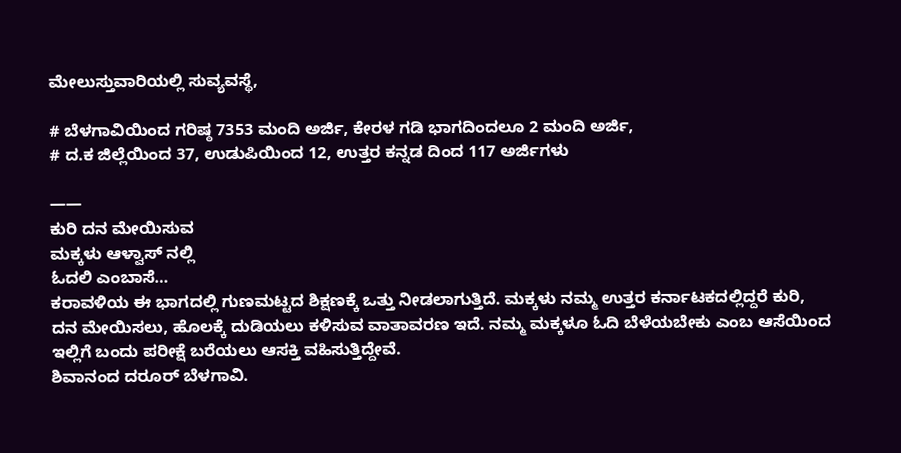ಮೇಲುಸ್ತುವಾರಿಯಲ್ಲಿ ಸುವ್ಯವಸ್ಥೆ,

# ಬೆಳಗಾವಿಯಿಂದ ಗರಿಷ್ಠ 7353 ಮಂದಿ ಅರ್ಜಿ, ಕೇರಳ ಗಡಿ ಭಾಗದಿಂದಲೂ 2 ಮಂದಿ ಅರ್ಜಿ,
# ದ.ಕ ಜಿಲ್ಲೆಯಿಂದ 37, ಉಡುಪಿಯಿಂದ 12, ಉತ್ತರ ಕನ್ನಡ ದಿಂದ 117 ಅರ್ಜಿಗಳು

——
ಕುರಿ ದನ ಮೇಯಿಸುವ
ಮಕ್ಕಳು ಆಳ್ವಾಸ್ ನಲ್ಲಿ
ಓದಲಿ ಎಂಬಾಸೆ…
ಕರಾವಳಿಯ ಈ ಭಾಗದಲ್ಲಿ ಗುಣಮಟ್ಟದ ಶಿಕ್ಷಣಕ್ಕೆ ಒತ್ತು ನೀಡಲಾಗುತ್ತಿದೆ. ಮಕ್ಕಳು ನಮ್ಮ ಉತ್ತರ ಕರ್ನಾಟಕದಲ್ಲಿದ್ದರೆ ಕುರಿ, ದನ ಮೇಯಿಸಲು, ಹೊಲಕ್ಕೆ ದುಡಿಯಲು ಕಳಿಸುವ ವಾತಾವರಣ ಇದೆ. ನಮ್ಮ ಮಕ್ಕಳೂ ಓದಿ ಬೆಳೆಯಬೇಕು ಎಂಬ ಆಸೆಯಿಂದ ಇಲ್ಲಿಗೆ ಬಂದು ಪರೀಕ್ಷೆ ಬರೆಯಲು ಆಸಕ್ತಿ ವಹಿಸುತ್ತಿದ್ದೇವೆ.
ಶಿವಾನಂದ ದರೂರ್ ಬೆಳಗಾವಿ.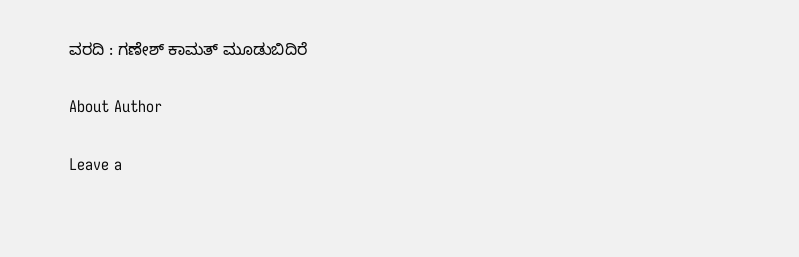ವರದಿ : ಗಣೇಶ್ ಕಾಮತ್ ಮೂಡುಬಿದಿರೆ

About Author

Leave a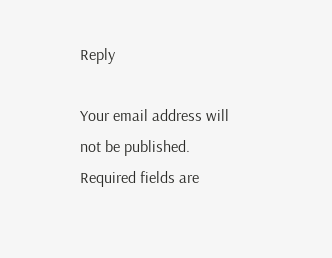Reply

Your email address will not be published. Required fields are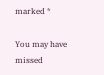marked *

You may have missed